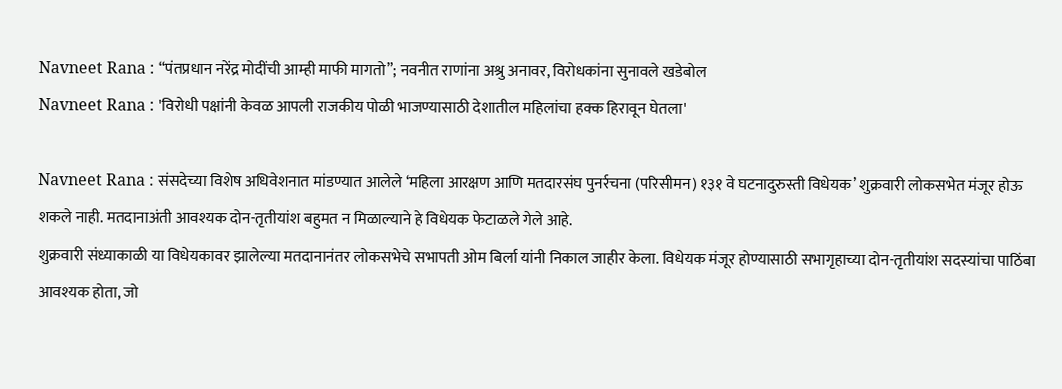Navneet Rana : “पंतप्रधान नरेंद्र मोदींची आम्ही माफी मागतो”; नवनीत राणांना अश्रु अनावर, विरोधकांना सुनावले खडेबोल
Navneet Rana : 'विरोधी पक्षांनी केवळ आपली राजकीय पोळी भाजण्यासाठी देशातील महिलांचा हक्क हिरावून घेतला'

Navneet Rana : संसदेच्या विशेष अधिवेशनात मांडण्यात आलेले ‘महिला आरक्षण आणि मतदारसंघ पुनर्रचना (परिसीमन) १३१ वे घटनादुरुस्ती विधेयक’ शुक्रवारी लोकसभेत मंजूर होऊ शकले नाही. मतदानाअंती आवश्यक दोन-तृतीयांश बहुमत न मिळाल्याने हे विधेयक फेटाळले गेले आहे.
शुक्रवारी संध्याकाळी या विधेयकावर झालेल्या मतदानानंतर लोकसभेचे सभापती ओम बिर्ला यांनी निकाल जाहीर केला. विधेयक मंजूर होण्यासाठी सभागृहाच्या दोन-तृतीयांश सदस्यांचा पाठिंबा आवश्यक होता, जो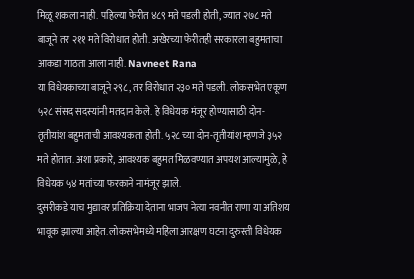मिळू शकला नाही. पहिल्या फेरीत ४८९ मते पडली होती, ज्यात २७८ मते बाजूने तर २११ मते विरोधात होती. अखेरच्या फेरीतही सरकारला बहुमताचा आकडा गाठता आला नाही. Navneet Rana
या विधेयकाच्या बाजूने २९८, तर विरोधात २३० मते पडली. लोकसभेत एकूण ५२८ संसद सदस्यांनी मतदान केले. हे विधेयक मंजूर होण्यासाठी दोन-तृतीयांश बहुमताची आवश्यकता होती. ५२८ च्या दोन-तृतीयांश म्हणजे ३५२ मते होतात. अशा प्रकारे, आवश्यक बहुमत मिळवण्यात अपयश आल्यामुळे, हे विधेयक ५४ मतांच्या फरकाने नामंजूर झाले.
दुसरीकडे याच मुद्यावर प्रतिक्रिया देताना भाजप नेत्या नवनीत राणा या अतिशय भावूक झाल्या आहेत. लोकसभेमध्ये महिला आरक्षण घटना दुरुस्ती विधेयक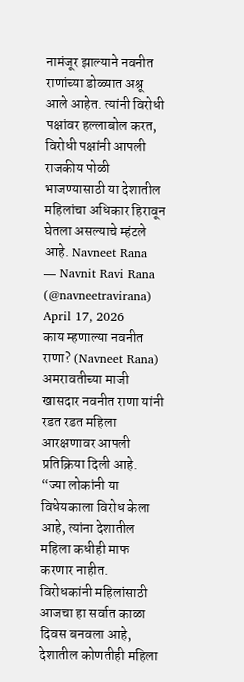नामंजूर झाल्याने नवनीत राणांच्या डोळ्यात अश्रू आले आहेत. त्यांनी विरोधी पक्षांवर हल्लाबोल करत, विरोधी पक्षांनी आपली राजकीय पोळी भाजण्यासाठी या देशातील महिलांचा अधिकार हिरावून घेतला असल्याचे म्हंटले आहे. Navneet Rana
— Navnit Ravi Rana (@navneetravirana) April 17, 2026
काय म्हणाल्या नवनीत राणा? (Navneet Rana)
अमरावतीच्या माजी खासदार नवनीत राणा यांनी रडत रडत महिला आरक्षणावर आपली प्रतिक्रिया दिली आहे. “ज्या लोकांनी या विधेयकाला विरोध केला आहे, त्यांना देशातील महिला कधीही माफ करणार नाहीत. विरोधकांनी महिलांसाठी आजचा हा सर्वात काळा दिवस बनवला आहे, देशातील कोणतीही महिला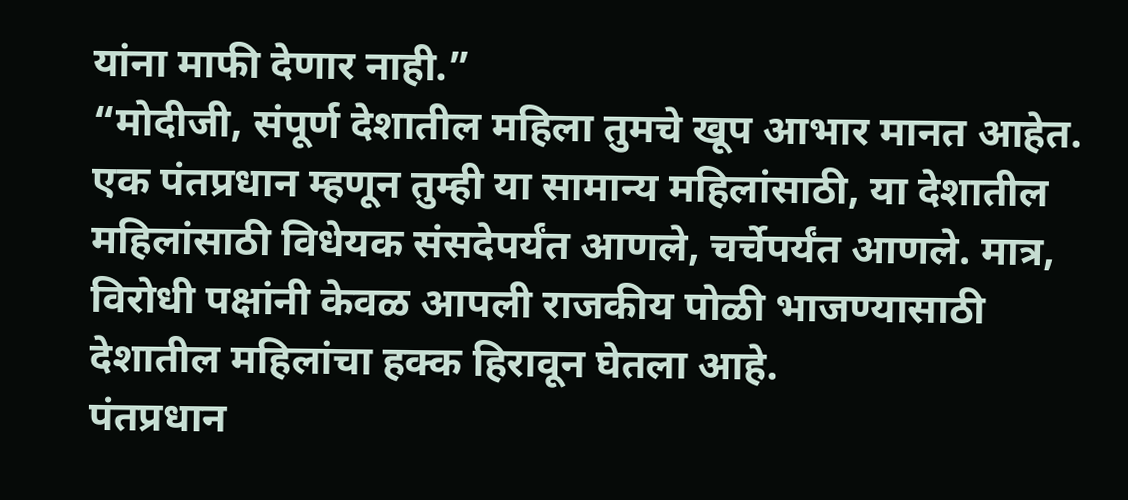यांना माफी देणार नाही.”
“मोदीजी, संपूर्ण देशातील महिला तुमचे खूप आभार मानत आहेत. एक पंतप्रधान म्हणून तुम्ही या सामान्य महिलांसाठी, या देशातील महिलांसाठी विधेयक संसदेपर्यंत आणले, चर्चेपर्यंत आणले. मात्र, विरोधी पक्षांनी केवळ आपली राजकीय पोळी भाजण्यासाठी देशातील महिलांचा हक्क हिरावून घेतला आहे.
पंतप्रधान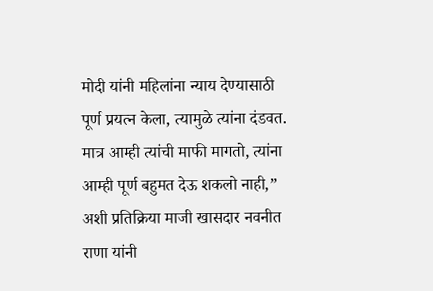मोदी यांनी महिलांना न्याय देण्यासाठी पूर्ण प्रयत्न केला, त्यामुळे त्यांना दंडवत. मात्र आम्ही त्यांची माफी मागतो, त्यांना आम्ही पूर्ण बहुमत देऊ शकलो नाही,” अशी प्रतिक्रिया माजी खासदार नवनीत राणा यांनी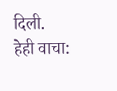दिली.
हेही वाचा: